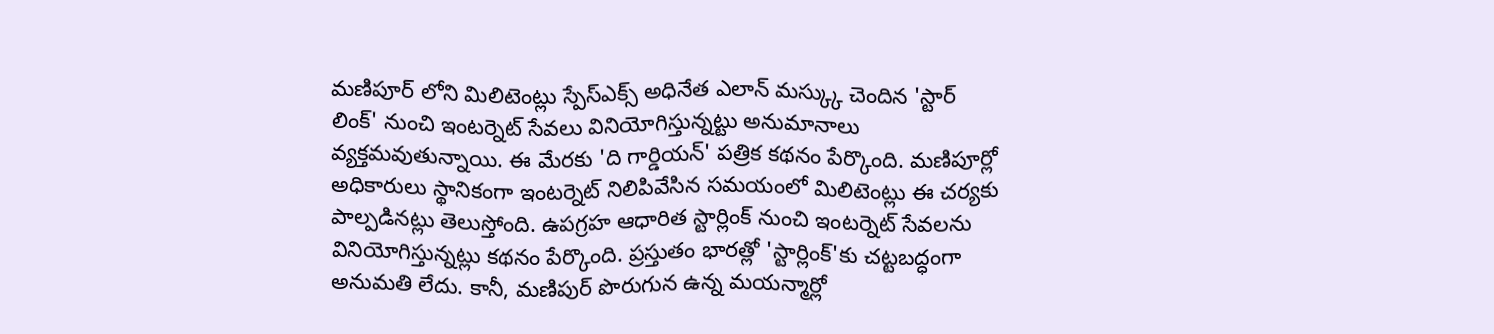మణిపూర్ లోని మిలిటెంట్లు స్పేస్ఎక్స్ అధినేత ఎలాన్ మస్క్కు చెందిన 'స్టార్ లింక్' నుంచి ఇంటర్నెట్ సేవలు వినియోగిస్తున్నట్టు అనుమానాలు వ్యక్తమవుతున్నాయి. ఈ మేరకు 'ది గార్డియన్' పత్రిక కథనం పేర్కొంది. మణిపూర్లో అధికారులు స్థానికంగా ఇంటర్నెట్ నిలిపివేసిన సమయంలో మిలిటెంట్లు ఈ చర్యకు పాల్పడినట్లు తెలుస్తోంది. ఉపగ్రహ ఆధారిత స్టార్లింక్ నుంచి ఇంటర్నెట్ సేవలను వినియోగిస్తున్నట్లు కథనం పేర్కొంది. ప్రస్తుతం భారత్లో 'స్టార్లింక్'కు చట్టబద్ధంగా అనుమతి లేదు. కానీ, మణిపుర్ పొరుగున ఉన్న మయన్మార్లో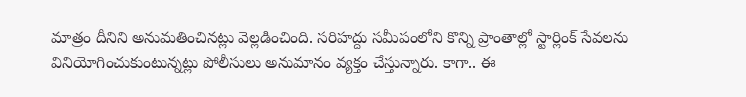మాత్రం దీనిని అనుమతించినట్లు వెల్లడించింది. సరిహద్దు సమీపంలోని కొన్ని ప్రాంతాల్లో స్టార్లింక్ సేవలను వినియోగించుకుంటున్నట్లు పోలీసులు అనుమానం వ్యక్తం చేస్తున్నారు. కాగా.. ఈ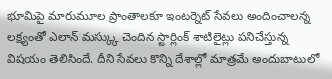భూమిపై మారుమూల ప్రాంతాలకూ ఇంటర్నెట్ సేవలు అందించాలన్న లక్ష్యంతో ఎలాన్ మస్క్కు చెందిన స్టార్లింక్ శాటిలైట్లు పనిచేస్తున్న విషయం తెలిసిందే. దీని సేవలు కొన్ని దేశాల్లో మాత్రమే అందుబాటులో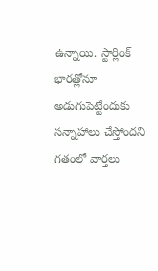ఉన్నాయి. స్టార్లింక్ భారత్లోనూ అడుగుపెట్టేందుకు సన్నాహాలు చేస్తోందని గతంలో వార్తలు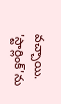వచ్చాయి.
'స్టార్లింక్'ను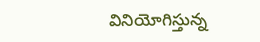వినియోగిస్తున్న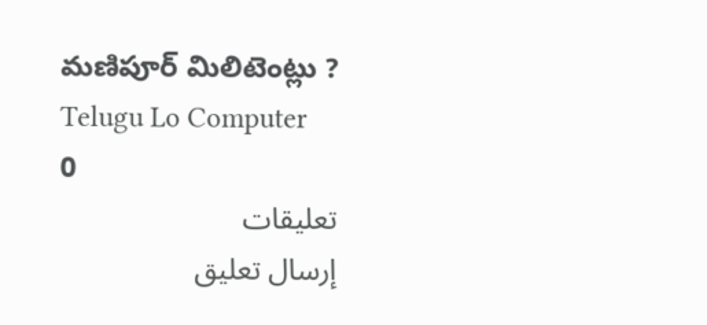మణిపూర్ మిలిటెంట్లు ?
Telugu Lo Computer
0
تعليقات
إرسال تعليق